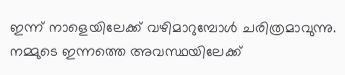ഇന്ന് നാളെയിലേക്ക് വഴിമാറുമ്പോൾ ചരിത്രമാവുന്നു. നമ്മുടെ ഇന്നത്തെ അവസ്ഥയിലേക്ക്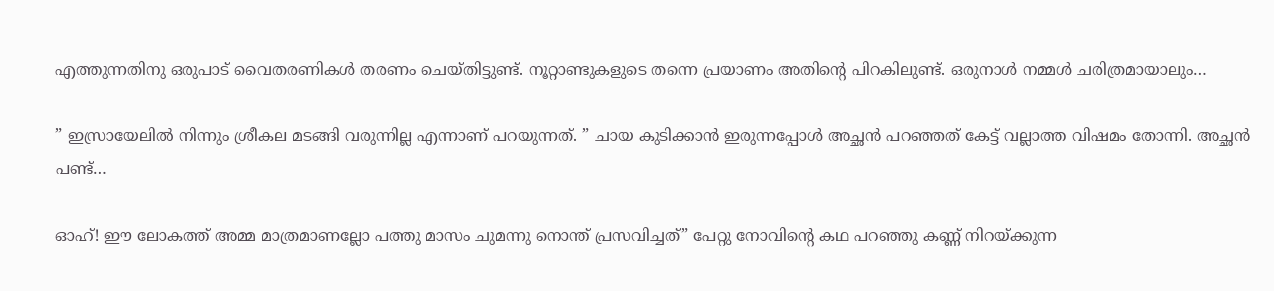എത്തുന്നതിനു ഒരുപാട് വൈതരണികൾ തരണം ചെയ്തിട്ടുണ്ട്. നൂറ്റാണ്ടുകളുടെ തന്നെ പ്രയാണം അതിന്റെ പിറകിലുണ്ട്. ഒരുനാൾ നമ്മൾ ചരിത്രമായാലും…

” ഇസ്രായേലിൽ നിന്നും ശ്രീകല മടങ്ങി വരുന്നില്ല എന്നാണ് പറയുന്നത്. ” ചായ കുടിക്കാൻ ഇരുന്നപ്പോൾ അച്ഛൻ പറഞ്ഞത് കേട്ട് വല്ലാത്ത വിഷമം തോന്നി. അച്ഛൻ പണ്ട്…

ഓഹ്! ഈ ലോകത്ത് അമ്മ മാത്രമാണല്ലോ പത്തു മാസം ചുമന്നു നൊന്ത് പ്രസവിച്ചത്” പേറ്റു നോവിന്റെ കഥ പറഞ്ഞു കണ്ണ് നിറയ്ക്കുന്ന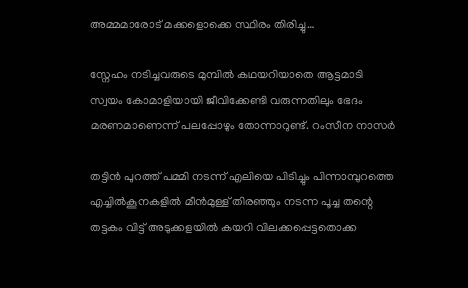അമ്മമാരോട് മക്കളൊക്കെ സ്ഥിരം തിരിച്ചു…

സ്നേഹം നടിച്ചവരുടെ മുമ്പിൽ കഥയറിയാതെ ആട്ടമാടി സ്വയം കോമാളിയായി ജീവിക്കേണ്ടി വരുന്നതിലും ഭേദം  മരണമാണെന്ന് പലപ്പോഴും തോന്നാറുണ്ട്. റംസീന നാസർ

തട്ടിൻ പുറത്ത് പമ്മി നടന്ന് എലിയെ പിടിച്ചും പിന്നാമ്പുറത്തെ എച്ചിൽകൂനകളിൽ മീൻമുള്ള് തിരഞ്ഞും നടന്ന പൂച്ച തന്റെ തട്ടകം വിട്ട് അടുക്കളയിൽ കയറി വിലക്കപ്പെട്ടതൊക്ക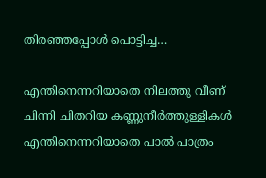തിരഞ്ഞപ്പോൾ പൊട്ടിച്ച…

എന്തിനെന്നറിയാതെ നിലത്തു വീണ് ചിന്നി ചിതറിയ കണ്ണുനീർത്തുള്ളികൾ എന്തിനെന്നറിയാതെ പാൽ പാത്രം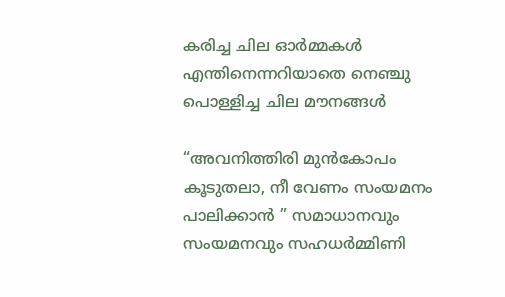കരിച്ച ചില ഓർമ്മകൾ എന്തിനെന്നറിയാതെ നെഞ്ചു പൊള്ളിച്ച ചില മൗനങ്ങൾ

“അവനിത്തിരി മുൻകോപം കൂടുതലാ, നീ വേണം സംയമനം പാലിക്കാൻ ” സമാധാനവും സംയമനവും സഹധർമ്മിണി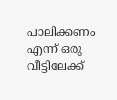പാലിക്കണം എന്ന് ഒരു വീട്ടിലേക്ക്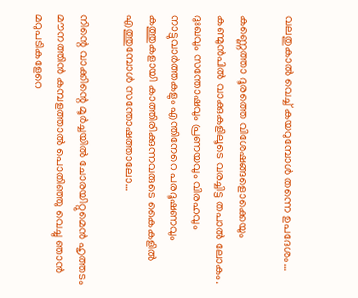വലതുകാൽ വെച്ച് കയറുമ്പോൾ തന്നെ ഉപദേശം…

കണ്ണെത്താ ദൂരത്തെ വിശേഷങ്ങളൊക്കെയും കണ്മുൻപിൽ വാക്കുകളിലൂടെ വരച്ചിട്ട തപാൽ ലോകം. ദുഃഖവും സന്തോഷവും പ്രണയവും വിരഹവും നാട്ടുവാർത്തകളും എന്തിനേറെ പരദൂഷണവും കത്തുകളായി കാത്തിരിക്കുന്നവരുടെ കൈകളിൽ എത്തുമ്പോൾ സന്തോഷത്താലോ…

നിന്റെ വാക്കിന്റെ മൂർച്ചയിൽ ചോരയിറ്റുമെൻ ഹൃത്തടം മൗനത്തിൻ കമ്പളത്താൽ പൊതിഞ്ഞു വെച്ചു ഞാൻ മറുപടികളേറെ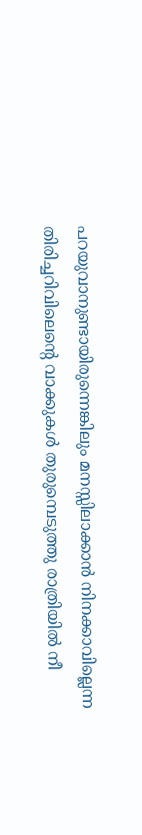പറയുവാനുണ്ടായിരുന്നെങ്കിലും മനസ്സിലാക്കാൻ നിനക്കാവില്ലെന്ന തിരിച്ചറിവിലെന്റെ വാക്കുകൾ തുരുമ്പെടുത്തു രാത്രിയിൽ നീ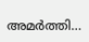അമർത്തി…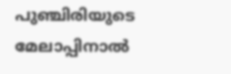പുഞ്ചിരിയുടെ മേലാപ്പിനാൽ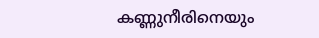കണ്ണുനീരിനെയും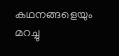കഥനങ്ങളെയും മറച്ചു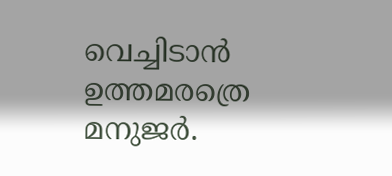വെച്ചിടാൻ ഉത്തമരത്രെ മനുജർ.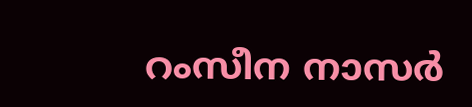റംസീന നാസർ